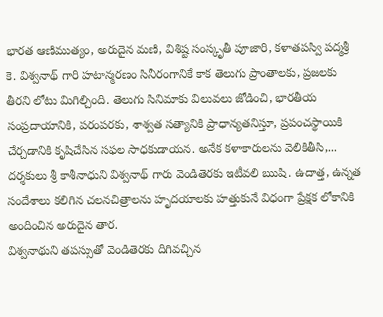భారత ఆణిముత్యం, అరుదైన మణి, విశిష్ట సంస్కృతీ పూజారి, కళాతపస్వి పద్మశ్రీ కె. విశ్వనాథ్ గారి హటాన్మరణం సినీరంగానికే కాక తెలుగు ప్రాంతాలకు, ప్రజలకు తీరని లోటు మిగిల్చింది. తెలుగు సినిమాకు విలువలు జోడించి, భారతీయ సంప్రదాయానికి, పరంపరకు, శాశ్వత సత్యానికి ప్రాధాన్యతనిస్తూ, ప్రపంచస్థాయికి చేర్చడానికి కృషిచేసిన సఫల సాధకుడాయన. అనేక కళాకారులను వెలికితీసి,...
దర్శకులు శ్రీ కాశీనాధుని విశ్వనాథ్ గారు వెండితెరకు ఇటీవలి ఋషి. ఉదాత్త, ఉన్నత సందేశాలు కలిగిన చలనచిత్రాలను హృదయాలకు హత్తుకునే విధంగా ప్రేక్షక లోకానికి అందించిన అరుదైన తార.
విశ్వనాథుని తపస్సుతో వెండితెరకు దిగివచ్చిన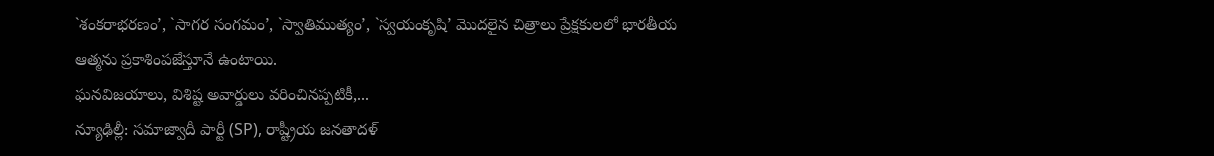`శంకరాభరణం’, `సాగర సంగమం’, `స్వాతిముత్యం’, `స్వయంకృషి’ మొదలైన చిత్రాలు ప్రేక్షకులలో భారతీయ ఆత్మను ప్రకాశింపజేస్తూనే ఉంటాయి.
ఘనవిజయాలు, విశిష్ట అవార్డులు వరించినప్పటికీ,...
న్యూఢిల్లీ: సమాజ్వాదీ పార్టీ (SP), రాష్ట్రీయ జనతాదళ్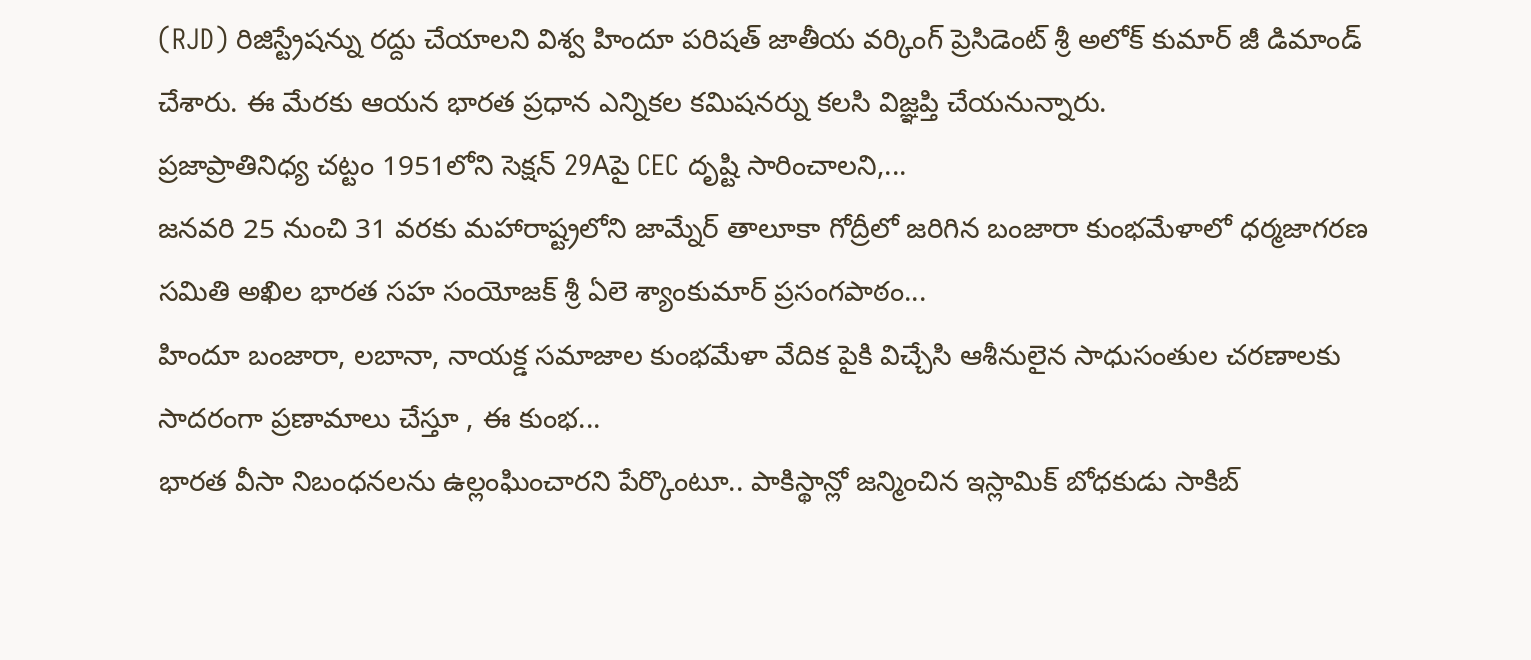(RJD) రిజిస్ట్రేషన్ను రద్దు చేయాలని విశ్వ హిందూ పరిషత్ జాతీయ వర్కింగ్ ప్రెసిడెంట్ శ్రీ అలోక్ కుమార్ జీ డిమాండ్ చేశారు. ఈ మేరకు ఆయన భారత ప్రధాన ఎన్నికల కమిషనర్ను కలసి విజ్ఞప్తి చేయనున్నారు.
ప్రజాప్రాతినిధ్య చట్టం 1951లోని సెక్షన్ 29Aపై CEC దృష్టి సారించాలని,...
జనవరి 25 నుంచి 31 వరకు మహారాష్ట్రలోని జామ్నేర్ తాలూకా గోద్రీలో జరిగిన బంజారా కుంభమేళాలో ధర్మజాగరణ సమితి అఖిల భారత సహ సంయోజక్ శ్రీ ఏలె శ్యాంకుమార్ ప్రసంగపాఠం...
హిందూ బంజారా, లబానా, నాయక్డ సమాజాల కుంభమేళా వేదిక పైకి విచ్చేసి ఆశీనులైన సాధుసంతుల చరణాలకు సాదరంగా ప్రణామాలు చేస్తూ , ఈ కుంభ...
భారత వీసా నిబంధనలను ఉల్లంఘించారని పేర్కొంటూ.. పాకిస్థాన్లో జన్మించిన ఇస్లామిక్ బోధకుడు సాకిబ్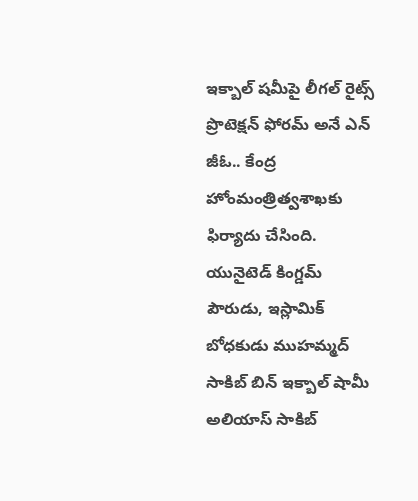ఇక్బాల్ షమీపై లీగల్ రైట్స్ ప్రొటెక్షన్ ఫోరమ్ అనే ఎన్ జీఓ.. కేంద్ర హోంమంత్రిత్వశాఖకు ఫిర్యాదు చేసింది. యునైటెడ్ కింగ్డమ్ పౌరుడు, ఇస్లామిక్ బోధకుడు ముహమ్మద్ సాకిబ్ బిన్ ఇక్బాల్ షామీ అలియాస్ సాకిబ్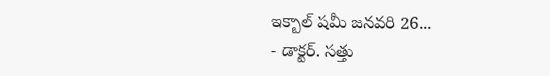ఇక్బాల్ షమీ జనవరి 26...
- డాక్టర్. సత్తు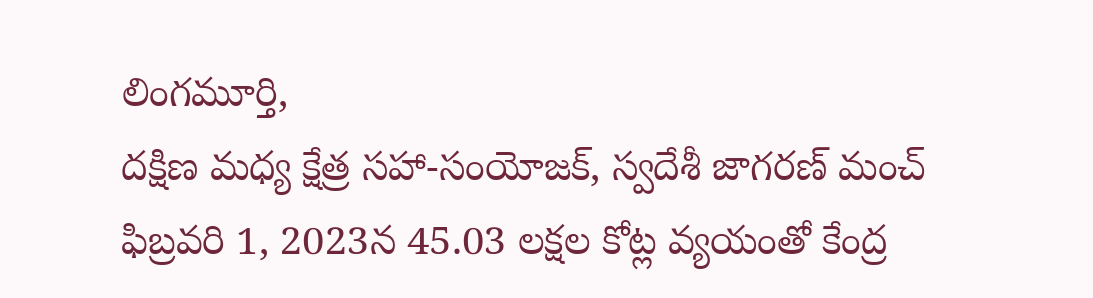లింగమూర్తి,
దక్షిణ మధ్య క్షేత్ర సహా-సంయోజక్, స్వదేశీ జాగరణ్ మంచ్
ఫిబ్రవరి 1, 2023న 45.03 లక్షల కోట్ల వ్యయంతో కేంద్ర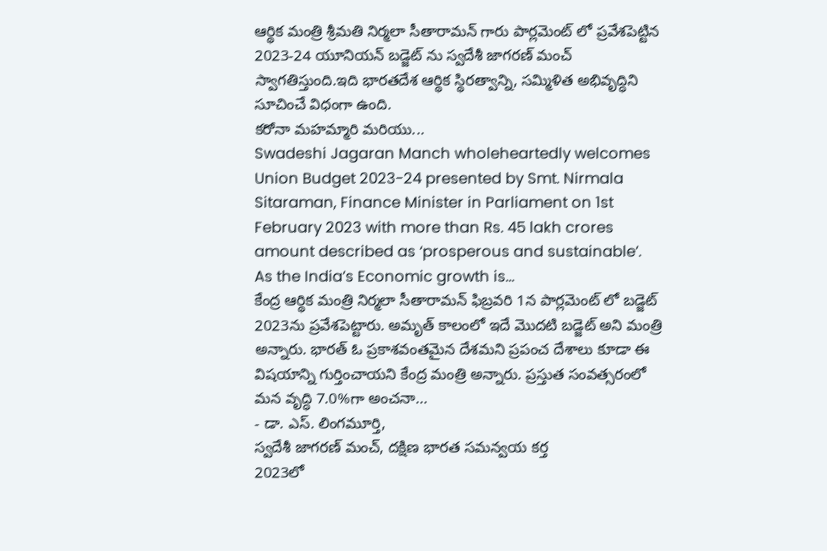ఆర్థిక మంత్రి శ్రీమతి నిర్మలా సీతారామన్ గారు పార్లమెంట్ లో ప్రవేశపెట్టిన 2023-24 యూనియన్ బడ్జెట్ ను స్వదేశీ జాగరణ్ మంచ్ స్వాగతిస్తుంది.ఇది భారతదేశ ఆర్థిక స్థిరత్వాన్ని, సమ్మిళిత అభివృద్ధిని సూచించే విధంగా ఉంది.
కరోనా మహమ్మారి మరియు...
Swadeshi Jagaran Manch wholeheartedly welcomes Union Budget 2023-24 presented by Smt. Nirmala Sitaraman, Finance Minister in Parliament on 1st February 2023 with more than Rs. 45 lakh crores amount described as ‘prosperous and sustainable’.
As the India’s Economic growth is...
కేంద్ర ఆర్థిక మంత్రి నిర్మలా సీతారామన్ ఫిబ్రవరి 1న పార్లమెంట్ లో బడ్జెట్ 2023ను ప్రవేశపెట్టారు. అమృత్ కాలంలో ఇదే మొదటి బడ్జెట్ అని మంత్రి అన్నారు. భారత్ ఓ ప్రకాశవంతమైన దేశమని ప్రపంచ దేశాలు కూడా ఈ విషయాన్ని గుర్తించాయని కేంద్ర మంత్రి అన్నారు. ప్రస్తుత సంవత్సరంలో మన వృద్ధి 7.0%గా అంచనా...
- డా. ఎస్. లింగమూర్తి,
స్వదేశీ జాగరణ్ మంచ్, దక్షిణ భారత సమన్వయ కర్త
2023లో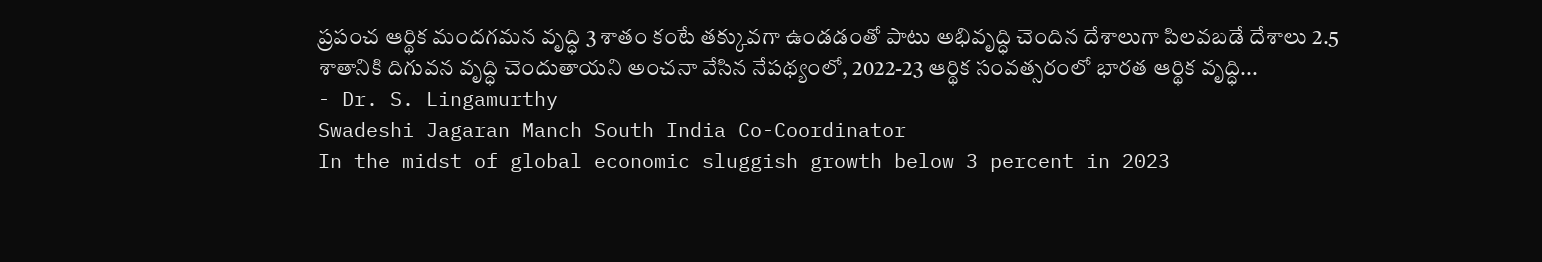ప్రపంచ ఆర్థిక మందగమన వృద్ధి 3 శాతం కంటే తక్కువగా ఉండడంతో పాటు అభివృద్ధి చెందిన దేశాలుగా పిలవబడే దేశాలు 2.5 శాతానికి దిగువన వృద్ధి చెందుతాయని అంచనా వేసిన నేపథ్యంలో, 2022-23 ఆర్థిక సంవత్సరంలో భారత ఆర్థిక వృద్ధి...
- Dr. S. Lingamurthy
Swadeshi Jagaran Manch South India Co-Coordinator
In the midst of global economic sluggish growth below 3 percent in 2023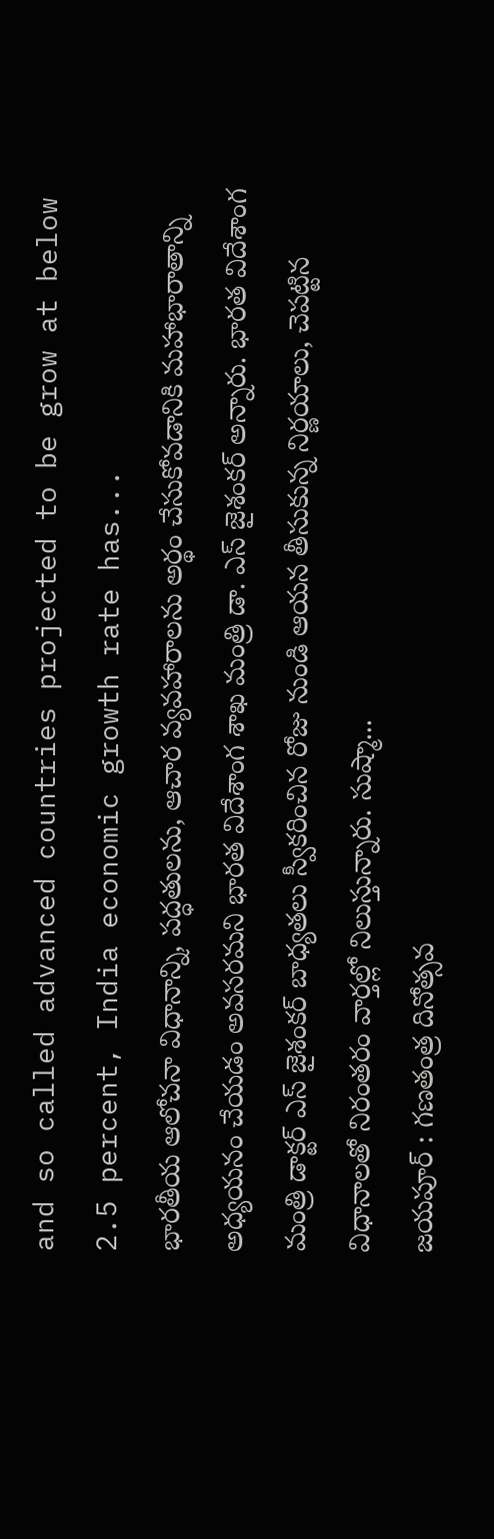and so called advanced countries projected to be grow at below 2.5 percent, India economic growth rate has...
భారతీయ ఆలోచనా విధానాన్ని, పద్ధతులను, ఆచార వ్యవహారాలను అర్థం చేసుకోవడానికి మహాభారాతాన్ని అధ్యయనం చేయడం అవసరమని భారత విదేశాంగ శాఖ మంత్రి డా. ఎస్ జైశంకర్ అన్నారు. భారత విదేశాంగ మంత్రి డాక్టర్ ఎస్ జైశంకర్ బాధ్యతలు స్వీకరించిన రోజు నుండి ఆయన తీసుకున్న నిర్ణయాలు, చెపట్టిన విధానాలతో నిరంతరం వార్తల్లో నిలుస్తున్నారు. సుష్మా...
జయపూర్ : గణతంత్ర దినోత్సవ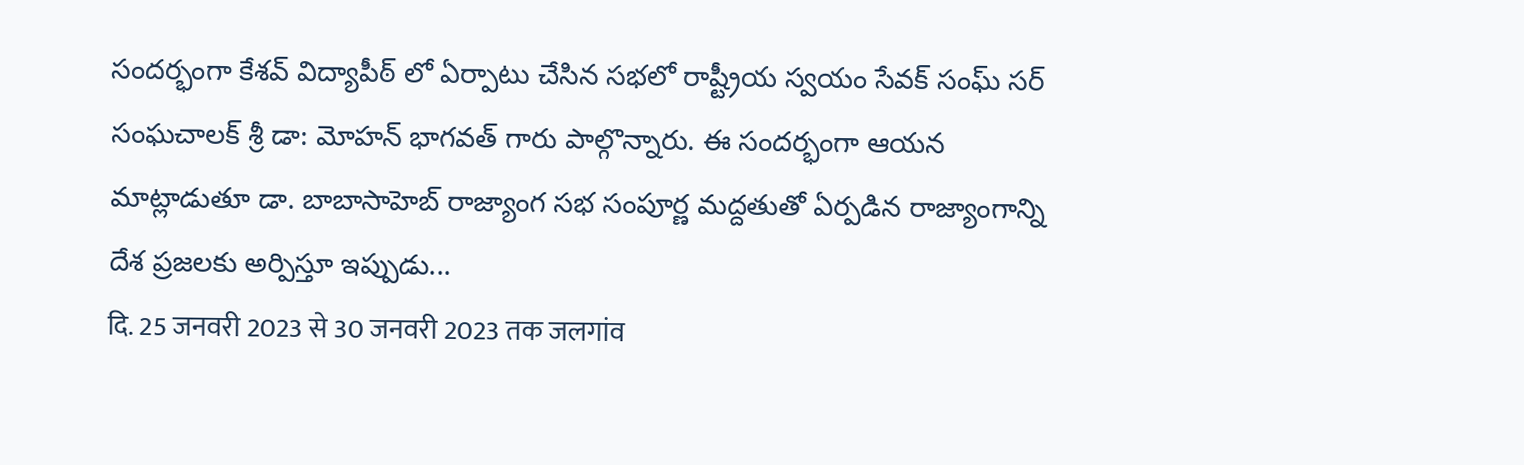సందర్భంగా కేశవ్ విద్యాపీఠ్ లో ఏర్పాటు చేసిన సభలో రాష్ట్రీయ స్వయం సేవక్ సంఘ్ సర్ సంఘచాలక్ శ్రీ డా: మోహన్ భాగవత్ గారు పాల్గొన్నారు. ఈ సందర్భంగా ఆయన మాట్లాడుతూ డా. బాబాసాహెబ్ రాజ్యాంగ సభ సంపూర్ణ మద్దతుతో ఏర్పడిన రాజ్యాంగాన్ని దేశ ప్రజలకు అర్పిస్తూ ఇప్పుడు...
दि. 25 जनवरी 2023 से 30 जनवरी 2023 तक जलगांव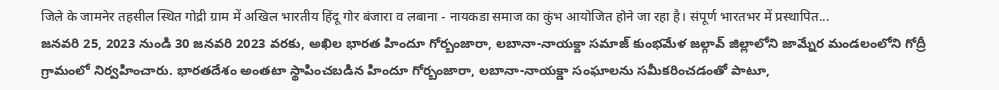जिले के जामनेर तहसील स्थित गोद्री ग्राम में अखिल भारतीय हिंदू गोर बंजारा व लबाना - नायकडा समाज का कुंभ आयोजित होने जा रहा है। संपूर्ण भारतभर में प्रस्थापित...
జనవరి 25, 2023 నుండి 30 జనవరి 2023 వరకు, అఖిల భారత హిందూ గోర్బంజారా, లబానా-నాయక్దా సమాజ్ కుంభమేళ జల్గావ్ జిల్లాలోని జామ్నేర మండలంలోని గోద్రీ గ్రామంలో నిర్వహించారు. భారతదేశం అంతటా స్థాపించబడిన హిందూ గోర్బంజారా, లబానా-నాయక్డా సంఘాలను సమీకరించడంతో పాటూ,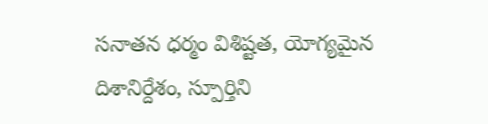సనాతన ధర్మం విశిష్టత, యోగ్యమైన దిశానిర్దేశం, స్పూర్తిని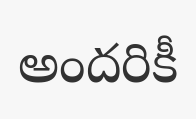అందరికీ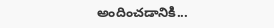అందించడానికి...